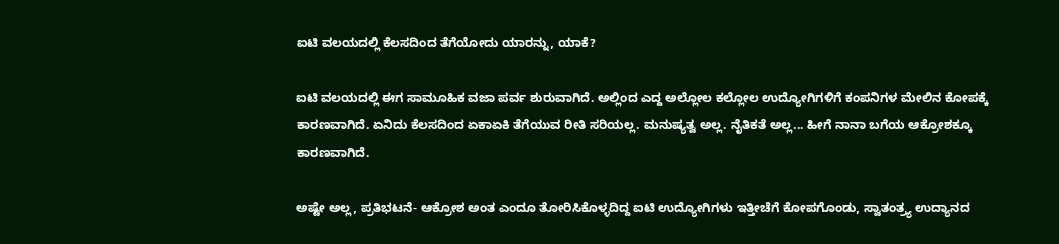ಐಟಿ ವಲಯದಲ್ಲಿ ಕೆಲಸದಿಂದ ತೆಗೆಯೋದು ಯಾರನ್ನು, ಯಾಕೆ?

ಐಟಿ ವಲಯದಲ್ಲಿ ಈಗ ಸಾಮೂಹಿಕ ವಜಾ ಪರ್ವ ಶುರುವಾಗಿದೆ. ಅಲ್ಲಿಂದ ಎದ್ದ ಅಲ್ಲೋಲ ಕಲ್ಲೋಲ ಉದ್ಯೋಗಿಗಳಿಗೆ ಕಂಪನಿಗಳ ಮೇಲಿನ ಕೋಪಕ್ಕೆ ಕಾರಣವಾಗಿದೆ. ಏನಿದು ಕೆಲಸದಿಂದ ಏಕಾಏಕಿ ತೆಗೆಯುವ ರೀತಿ ಸರಿಯಲ್ಲ. ಮನುಷ್ಯತ್ವ ಅಲ್ಲ. ನೈತಿಕತೆ ಅಲ್ಲ... ಹೀಗೆ ನಾನಾ ಬಗೆಯ ಆಕ್ರೋಶಕ್ಕೂ ಕಾರಣವಾಗಿದೆ.

ಅಷ್ಟೇ ಅಲ್ಲ, ಪ್ರತಿಭಟನೆ- ಆಕ್ರೋಶ ಅಂತ ಎಂದೂ ತೋರಿಸಿಕೊಳ್ಳದಿದ್ದ ಐಟಿ ಉದ್ಯೋಗಿಗಳು ಇತ್ತೀಚೆಗೆ ಕೋಪಗೊಂಡು, ಸ್ವಾತಂತ್ರ್ಯ ಉದ್ಯಾನದ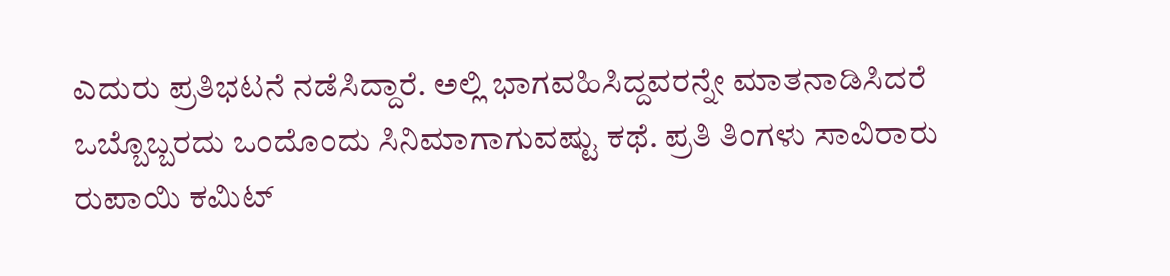ಎದುರು ಪ್ರತಿಭಟನೆ ನಡೆಸಿದ್ದಾರೆ. ಅಲ್ಲಿ ಭಾಗವಹಿಸಿದ್ದವರನ್ನೇ ಮಾತನಾಡಿಸಿದರೆ ಒಬ್ಬೊಬ್ಬರದು ಒಂದೊಂದು ಸಿನಿಮಾಗಾಗುವಷ್ಟು ಕಥೆ. ಪ್ರತಿ ತಿಂಗಳು ಸಾವಿರಾರು ರುಪಾಯಿ ಕಮಿಟ್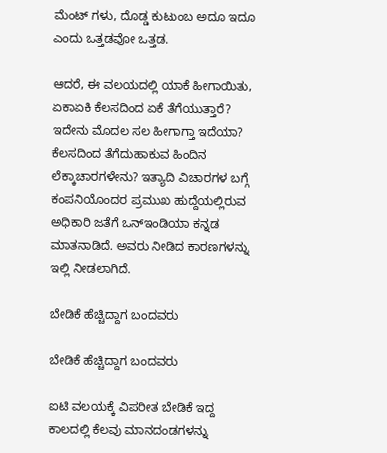ಮೆಂಟ್ ಗಳು, ದೊಡ್ಡ ಕುಟುಂಬ ಅದೂ ಇದೂ ಎಂದು ಒತ್ತಡವೋ ಒತ್ತಡ.

ಆದರೆ, ಈ ವಲಯದಲ್ಲಿ ಯಾಕೆ ಹೀಗಾಯಿತು, ಏಕಾಏಕಿ ಕೆಲಸದಿಂದ ಏಕೆ ತೆಗೆಯುತ್ತಾರೆ? ಇದೇನು ಮೊದಲ ಸಲ ಹೀಗಾಗ್ತಾ ಇದೆಯಾ? ಕೆಲಸದಿಂದ ತೆಗೆದುಹಾಕುವ ಹಿಂದಿನ ಲೆಕ್ಕಾಚಾರಗಳೇನು? ಇತ್ಯಾದಿ ವಿಚಾರಗಳ ಬಗ್ಗೆ ಕಂಪನಿಯೊಂದರ ಪ್ರಮುಖ ಹುದ್ದೆಯಲ್ಲಿರುವ ಅಧಿಕಾರಿ ಜತೆಗೆ ಒನ್ಇಂಡಿಯಾ ಕನ್ನಡ ಮಾತನಾಡಿದೆ. ಅವರು ನೀಡಿದ ಕಾರಣಗಳನ್ನು ಇಲ್ಲಿ ನೀಡಲಾಗಿದೆ.

ಬೇಡಿಕೆ ಹೆಚ್ಚಿದ್ದಾಗ ಬಂದವರು

ಬೇಡಿಕೆ ಹೆಚ್ಚಿದ್ದಾಗ ಬಂದವರು

ಐಟಿ ವಲಯಕ್ಕೆ ವಿಪರೀತ ಬೇಡಿಕೆ ಇದ್ದ ಕಾಲದಲ್ಲಿ ಕೆಲವು ಮಾನದಂಡಗಳನ್ನು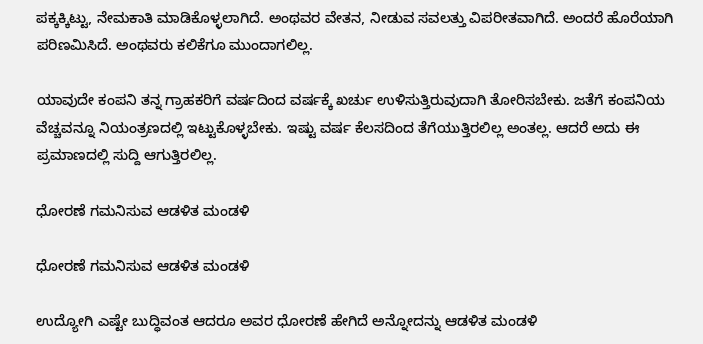ಪಕ್ಕಕ್ಕಿಟ್ಟು, ನೇಮಕಾತಿ ಮಾಡಿಕೊಳ್ಳಲಾಗಿದೆ. ಅಂಥವರ ವೇತನ, ನೀಡುವ ಸವಲತ್ತು ವಿಪರೀತವಾಗಿದೆ. ಅಂದರೆ ಹೊರೆಯಾಗಿ ಪರಿಣಮಿಸಿದೆ. ಅಂಥವರು ಕಲಿಕೆಗೂ ಮುಂದಾಗಲಿಲ್ಲ.

ಯಾವುದೇ ಕಂಪನಿ ತನ್ನ ಗ್ರಾಹಕರಿಗೆ ವರ್ಷದಿಂದ ವರ್ಷಕ್ಕೆ ಖರ್ಚು ಉಳಿಸುತ್ತಿರುವುದಾಗಿ ತೋರಿಸಬೇಕು. ಜತೆಗೆ ಕಂಪನಿಯ ವೆಚ್ಚವನ್ನೂ ನಿಯಂತ್ರಣದಲ್ಲಿ ಇಟ್ಟುಕೊಳ್ಳಬೇಕು. ಇಷ್ಟು ವರ್ಷ ಕೆಲಸದಿಂದ ತೆಗೆಯುತ್ತಿರಲಿಲ್ಲ ಅಂತಲ್ಲ. ಆದರೆ ಅದು ಈ ಪ್ರಮಾಣದಲ್ಲಿ ಸುದ್ದಿ ಆಗುತ್ತಿರಲಿಲ್ಲ.

ಧೋರಣೆ ಗಮನಿಸುವ ಆಡಳಿತ ಮಂಡಳಿ

ಧೋರಣೆ ಗಮನಿಸುವ ಆಡಳಿತ ಮಂಡಳಿ

ಉದ್ಯೋಗಿ ಎಷ್ಟೇ ಬುದ್ಧಿವಂತ ಆದರೂ ಅವರ ಧೋರಣೆ ಹೇಗಿದೆ ಅನ್ನೋದನ್ನು ಆಡಳಿತ ಮಂಡಳಿ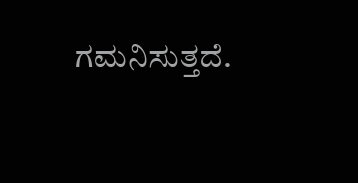ಗಮನಿಸುತ್ತದೆ.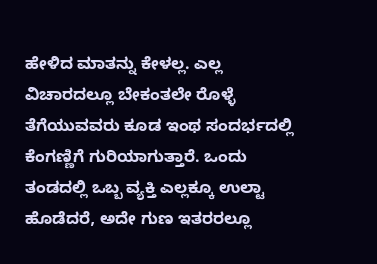ಹೇಳಿದ ಮಾತನ್ನು ಕೇಳಲ್ಲ. ಎಲ್ಲ ವಿಚಾರದಲ್ಲೂ ಬೇಕಂತಲೇ ರೊಳ್ಳೆ ತೆಗೆಯುವವರು ಕೂಡ ಇಂಥ ಸಂದರ್ಭದಲ್ಲಿ ಕೆಂಗಣ್ಣಿಗೆ ಗುರಿಯಾಗುತ್ತಾರೆ. ಒಂದು ತಂಡದಲ್ಲಿ ಒಬ್ಬ ವ್ಯಕ್ತಿ ಎಲ್ಲಕ್ಕೂ ಉಲ್ಟಾ ಹೊಡೆದರೆ, ಅದೇ ಗುಣ ಇತರರಲ್ಲೂ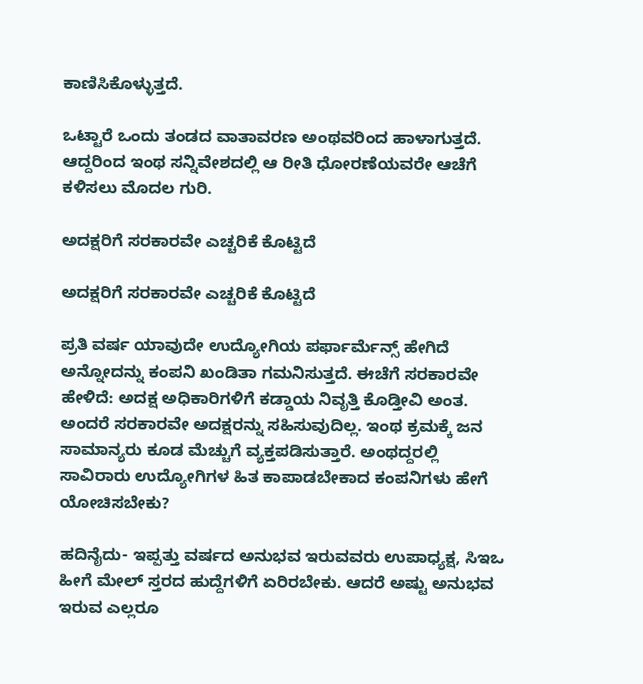ಕಾಣಿಸಿಕೊಳ್ಳುತ್ತದೆ.

ಒಟ್ಟಾರೆ ಒಂದು ತಂಡದ ವಾತಾವರಣ ಅಂಥವರಿಂದ ಹಾಳಾಗುತ್ತದೆ. ಆದ್ದರಿಂದ ಇಂಥ ಸನ್ನಿವೇಶದಲ್ಲಿ ಆ ರೀತಿ ಧೋರಣೆಯವರೇ ಆಚೆಗೆ ಕಳಿಸಲು ಮೊದಲ ಗುರಿ.

ಅದಕ್ಷರಿಗೆ ಸರಕಾರವೇ ಎಚ್ಚರಿಕೆ ಕೊಟ್ಟಿದೆ

ಅದಕ್ಷರಿಗೆ ಸರಕಾರವೇ ಎಚ್ಚರಿಕೆ ಕೊಟ್ಟಿದೆ

ಪ್ರತಿ ವರ್ಷ ಯಾವುದೇ ಉದ್ಯೋಗಿಯ ಪರ್ಫಾರ್ಮೆನ್ಸ್ ಹೇಗಿದೆ ಅನ್ನೋದನ್ನು ಕಂಪನಿ ಖಂಡಿತಾ ಗಮನಿಸುತ್ತದೆ. ಈಚೆಗೆ ಸರಕಾರವೇ ಹೇಳಿದೆ: ಅದಕ್ಷ ಅಧಿಕಾರಿಗಳಿಗೆ ಕಡ್ಡಾಯ ನಿವೃತ್ತಿ ಕೊಡ್ತೀವಿ ಅಂತ. ಅಂದರೆ ಸರಕಾರವೇ ಅದಕ್ಷರನ್ನು ಸಹಿಸುವುದಿಲ್ಲ. ಇಂಥ ಕ್ರಮಕ್ಕೆ ಜನ ಸಾಮಾನ್ಯರು ಕೂಡ ಮೆಚ್ಚುಗೆ ವ್ಯಕ್ತಪಡಿಸುತ್ತಾರೆ. ಅಂಥದ್ದರಲ್ಲಿ ಸಾವಿರಾರು ಉದ್ಯೋಗಿಗಳ ಹಿತ ಕಾಪಾಡಬೇಕಾದ ಕಂಪನಿಗಳು ಹೇಗೆ ಯೋಚಿಸಬೇಕು?

ಹದಿನೈದು- ಇಪ್ಪತ್ತು ವರ್ಷದ ಅನುಭವ ಇರುವವರು ಉಪಾಧ್ಯಕ್ಷ, ಸಿಇಒ ಹೀಗೆ ಮೇಲ್ ಸ್ತರದ ಹುದ್ದೆಗಳಿಗೆ ಏರಿರಬೇಕು. ಆದರೆ ಅಷ್ಟು ಅನುಭವ ಇರುವ ಎಲ್ಲರೂ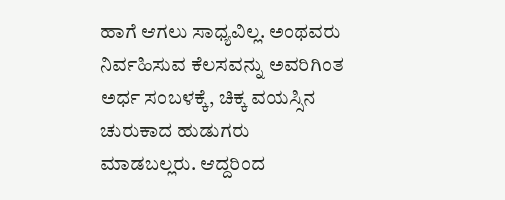ಹಾಗೆ ಆಗಲು ಸಾಧ್ಯವಿಲ್ಲ. ಅಂಥವರು ನಿರ್ವಹಿಸುವ ಕೆಲಸವನ್ನು ಅವರಿಗಿಂತ ಅರ್ಧ ಸಂಬಳಕ್ಕೆ, ಚಿಕ್ಕ ವಯಸ್ಸಿನ ಚುರುಕಾದ ಹುಡುಗರು ಮಾಡಬಲ್ಲರು. ಆದ್ದರಿಂದ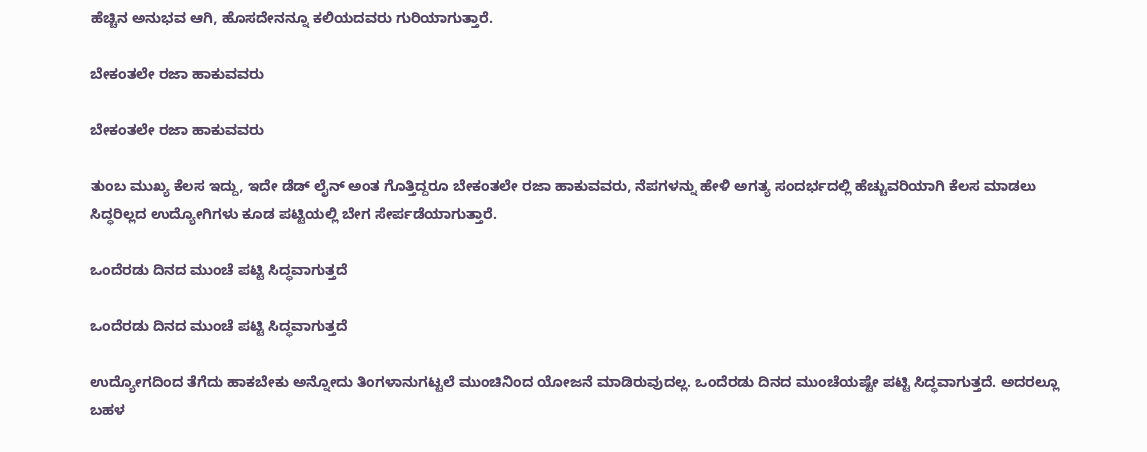ಹೆಚ್ಚಿನ ಅನುಭವ ಆಗಿ, ಹೊಸದೇನನ್ನೂ ಕಲಿಯದವರು ಗುರಿಯಾಗುತ್ತಾರೆ.

ಬೇಕಂತಲೇ ರಜಾ ಹಾಕುವವರು

ಬೇಕಂತಲೇ ರಜಾ ಹಾಕುವವರು

ತುಂಬ ಮುಖ್ಯ ಕೆಲಸ ಇದ್ದು, ಇದೇ ಡೆಡ್ ಲೈನ್ ಅಂತ ಗೊತ್ತಿದ್ದರೂ ಬೇಕಂತಲೇ ರಜಾ ಹಾಕುವವರು, ನೆಪಗಳನ್ನು ಹೇಳಿ ಅಗತ್ಯ ಸಂದರ್ಭದಲ್ಲಿ ಹೆಚ್ಚುವರಿಯಾಗಿ ಕೆಲಸ ಮಾಡಲು ಸಿದ್ಧರಿಲ್ಲದ ಉದ್ಯೋಗಿಗಳು ಕೂಡ ಪಟ್ಟಿಯಲ್ಲಿ ಬೇಗ ಸೇರ್ಪಡೆಯಾಗುತ್ತಾರೆ.

ಒಂದೆರಡು ದಿನದ ಮುಂಚೆ ಪಟ್ಟಿ ಸಿದ್ಧವಾಗುತ್ತದೆ

ಒಂದೆರಡು ದಿನದ ಮುಂಚೆ ಪಟ್ಟಿ ಸಿದ್ಧವಾಗುತ್ತದೆ

ಉದ್ಯೋಗದಿಂದ ತೆಗೆದು ಹಾಕಬೇಕು ಅನ್ನೋದು ತಿಂಗಳಾನುಗಟ್ಟಲೆ ಮುಂಚಿನಿಂದ ಯೋಜನೆ ಮಾಡಿರುವುದಲ್ಲ. ಒಂದೆರಡು ದಿನದ ಮುಂಚೆಯಷ್ಟೇ ಪಟ್ಟಿ ಸಿದ್ಧವಾಗುತ್ತದೆ. ಅದರಲ್ಲೂ ಬಹಳ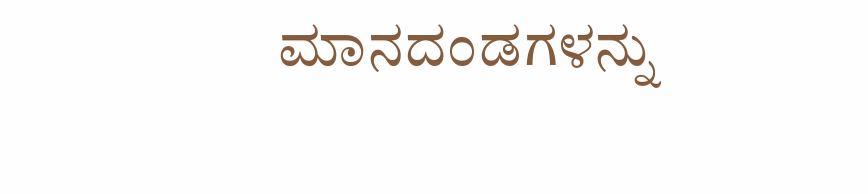ಮಾನದಂಡಗಳನ್ನು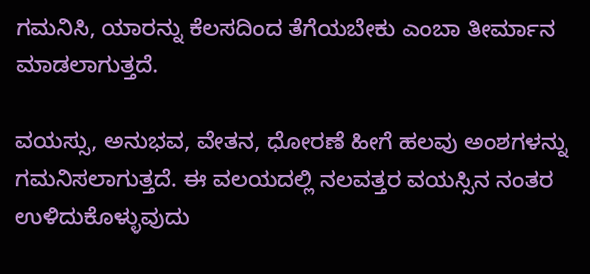ಗಮನಿಸಿ, ಯಾರನ್ನು ಕೆಲಸದಿಂದ ತೆಗೆಯಬೇಕು ಎಂಬಾ ತೀರ್ಮಾನ ಮಾಡಲಾಗುತ್ತದೆ.

ವಯಸ್ಸು, ಅನುಭವ, ವೇತನ, ಧೋರಣೆ ಹೀಗೆ ಹಲವು ಅಂಶಗಳನ್ನು ಗಮನಿಸಲಾಗುತ್ತದೆ. ಈ ವಲಯದಲ್ಲಿ ನಲವತ್ತರ ವಯಸ್ಸಿನ ನಂತರ ಉಳಿದುಕೊಳ್ಳುವುದು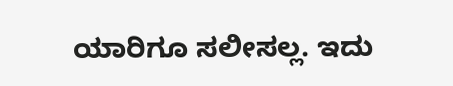ಯಾರಿಗೂ ಸಲೀಸಲ್ಲ. ಇದು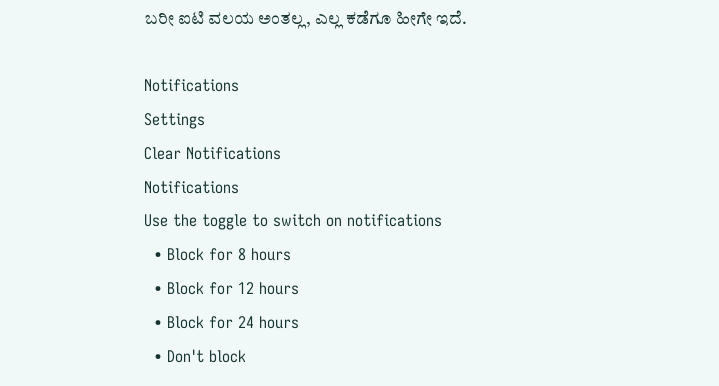ಬರೀ ಐಟಿ ವಲಯ ಅಂತಲ್ಲ, ಎಲ್ಲ ಕಡೆಗೂ ಹೀಗೇ ಇದೆ.

Notifications
Settings
Clear Notifications
Notifications
Use the toggle to switch on notifications
  • Block for 8 hours
  • Block for 12 hours
  • Block for 24 hours
  • Don't block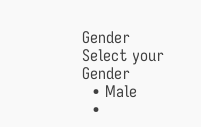Gender
Select your Gender
  • Male
  •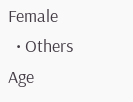Female
  • Others
Age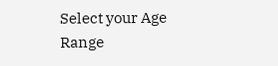Select your Age Range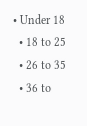• Under 18
  • 18 to 25
  • 26 to 35
  • 36 to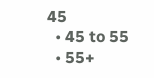45
  • 45 to 55
  • 55+